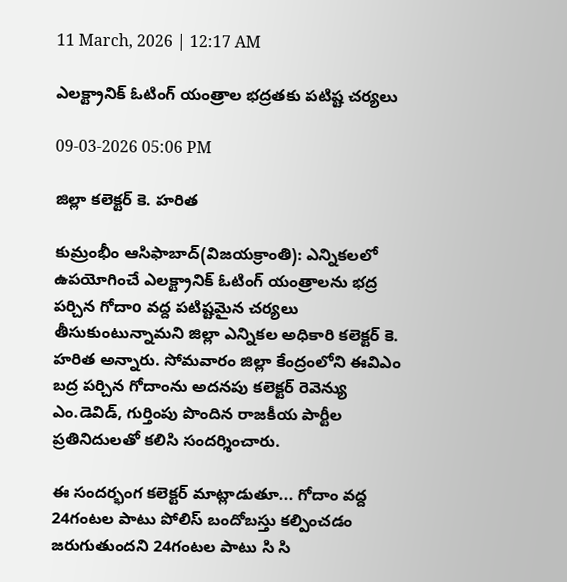11 March, 2026 | 12:17 AM

ఎలక్ట్రానిక్ ఓటింగ్ యంత్రాల భద్రతకు పటిష్ట చర్యలు

09-03-2026 05:06 PM

జిల్లా కలెక్టర్ కె. హరిత

కుమ్రంభీం ఆసిఫాబాద్(విజయక్రాంతి): ఎన్నికలలో ఉపయోగించే ఎలక్ట్రానిక్ ఓటింగ్ యంత్రాలను భద్ర పర్చిన గోదాo వద్ద పటిష్టమైన చర్యలు తీసుకుంటున్నామని జిల్లా ఎన్నికల అధికారి కలెక్టర్ కె. హరిత అన్నారు. సోమవారం జిల్లా కేంద్రంలోని ఈవిఎం బద్ర పర్చిన గోదాంను అదనపు కలెక్టర్ రెవెన్యు ఎం.డెవిడ్, గుర్తింపు పొందిన రాజకీయ పార్టీల ప్రతినిదులతో కలిసి సందర్శించారు.

ఈ సందర్భంగ కలెక్టర్ మాట్లాడుతూ... గోదాం వద్ద 24గంటల పాటు పోలిస్ బందోబస్తు కల్పించడం జరుగుతుందని 24గంటల పాటు సి సి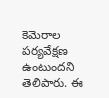కెమెరాల పర్యవేక్షణ ఉంటుందని తెలిపారు. ఈ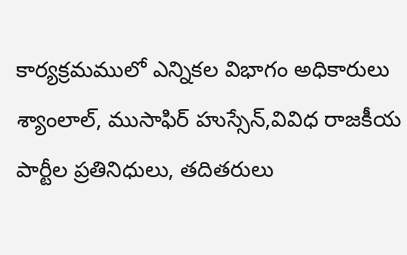కార్యక్రమములో ఎన్నికల విభాగం అధికారులు శ్యాంలాల్, ముసాఫిర్ హుస్సేన్,వివిధ రాజకీయ పార్టీల ప్రతినిధులు, తదితరులు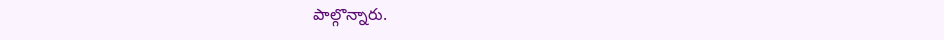పాల్గొన్నారు.